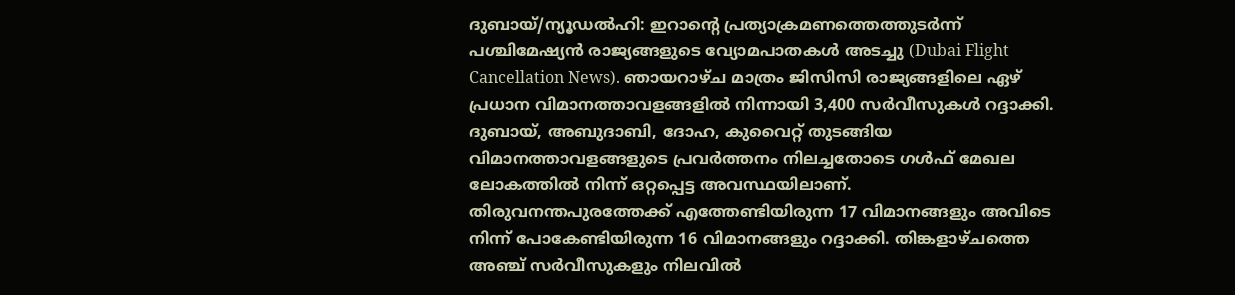ദുബായ്/ന്യൂഡൽഹി: ഇറാന്റെ പ്രത്യാക്രമണത്തെത്തുടർന്ന് പശ്ചിമേഷ്യൻ രാജ്യങ്ങളുടെ വ്യോമപാതകൾ അടച്ചു (Dubai Flight Cancellation News). ഞായറാഴ്ച മാത്രം ജിസിസി രാജ്യങ്ങളിലെ ഏഴ് പ്രധാന വിമാനത്താവളങ്ങളിൽ നിന്നായി 3,400 സർവീസുകൾ റദ്ദാക്കി. ദുബായ്, അബുദാബി, ദോഹ, കുവൈറ്റ് തുടങ്ങിയ വിമാനത്താവളങ്ങളുടെ പ്രവർത്തനം നിലച്ചതോടെ ഗൾഫ് മേഖല ലോകത്തിൽ നിന്ന് ഒറ്റപ്പെട്ട അവസ്ഥയിലാണ്.
തിരുവനന്തപുരത്തേക്ക് എത്തേണ്ടിയിരുന്ന 17 വിമാനങ്ങളും അവിടെ നിന്ന് പോകേണ്ടിയിരുന്ന 16 വിമാനങ്ങളും റദ്ദാക്കി. തിങ്കളാഴ്ചത്തെ അഞ്ച് സർവീസുകളും നിലവിൽ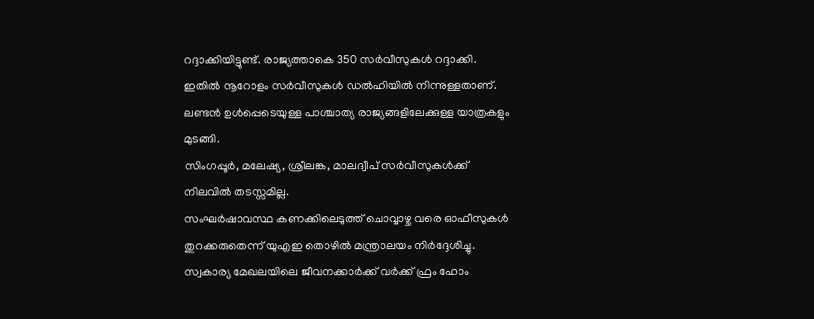റദ്ദാക്കിയിട്ടുണ്ട്. രാജ്യത്താകെ 350 സർവീസുകൾ റദ്ദാക്കി. ഇതിൽ നൂറോളം സർവീസുകൾ ഡൽഹിയിൽ നിന്നുള്ളതാണ്. ലണ്ടൻ ഉൾപ്പെടെയുള്ള പാശ്ചാത്യ രാജ്യങ്ങളിലേക്കുള്ള യാത്രകളും മുടങ്ങി.
സിംഗപ്പൂർ, മലേഷ്യ, ശ്രീലങ്ക, മാലദ്വീപ് സർവീസുകൾക്ക് നിലവിൽ തടസ്സമില്ല.
സംഘർഷാവസ്ഥ കണക്കിലെടുത്ത് ചൊവ്വാഴ്ച വരെ ഓഫീസുകൾ തുറക്കരുതെന്ന് യുഎഇ തൊഴിൽ മന്ത്രാലയം നിർദ്ദേശിച്ചു. സ്വകാര്യ മേഖലയിലെ ജീവനക്കാർക്ക് വർക്ക് ഫ്രം ഹോം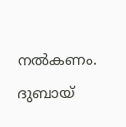നൽകണം. ദുബായ്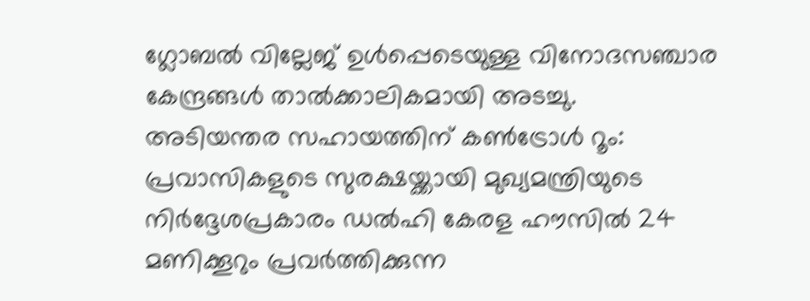ഗ്ലോബൽ വില്ലേജ് ഉൾപ്പെടെയുള്ള വിനോദസഞ്ചാര കേന്ദ്രങ്ങൾ താൽക്കാലികമായി അടച്ചു.
അടിയന്തര സഹായത്തിന് കൺട്രോൾ റൂം:
പ്രവാസികളുടെ സുരക്ഷയ്ക്കായി മുഖ്യമന്ത്രിയുടെ നിർദ്ദേശപ്രകാരം ഡൽഹി കേരള ഹൗസിൽ 24 മണിക്കൂറും പ്രവർത്തിക്കുന്ന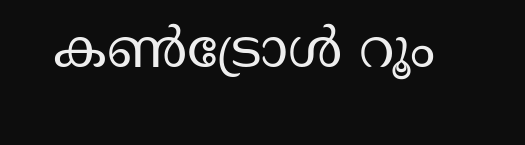കൺട്രോൾ റൂം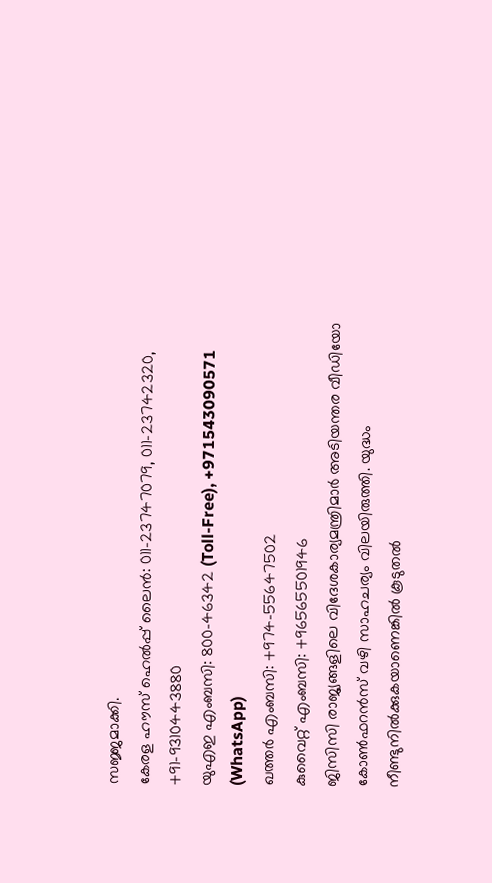സജ്ജമാക്കി.
കേരള ഹൗസ് ഹെൽപ്പ് ലൈൻ: 011-23747079, 011-23742320, +91-9310443880
യുഎഇ എംബസി: 800-46342 (Toll-Free), +971543090571 (WhatsApp)
ഖത്തർ എംബസി: +974-55647502
കുവൈറ്റ് എംബസി: +96565501946
ജിസിസി രാജ്യങ്ങളിലെ വിദേശകാര്യമന്ത്രിമാർ അടിയന്തര വീഡിയോ കോൺഫറൻസ് വഴി സാഹചര്യം വിലയിരുത്തി. യുദ്ധം നീണ്ടുനിൽക്കുകയാണെങ്കിൽ കൂടുതൽ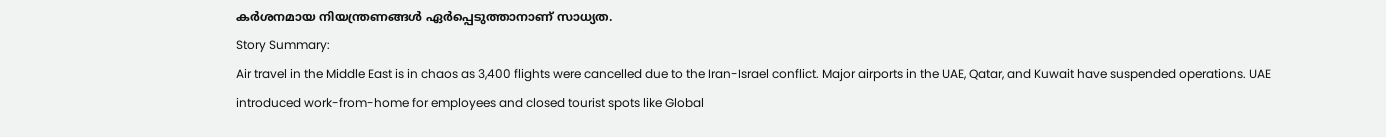കർശനമായ നിയന്ത്രണങ്ങൾ ഏർപ്പെടുത്താനാണ് സാധ്യത.
Story Summary:
Air travel in the Middle East is in chaos as 3,400 flights were cancelled due to the Iran-Israel conflict. Major airports in the UAE, Qatar, and Kuwait have suspended operations. UAE introduced work-from-home for employees and closed tourist spots like Global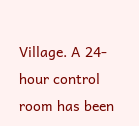Village. A 24-hour control room has been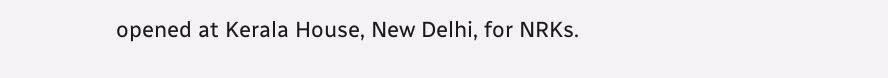opened at Kerala House, New Delhi, for NRKs.